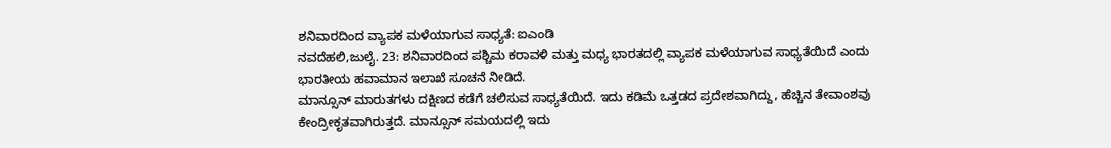ಶನಿವಾರದಿಂದ ವ್ಯಾಪಕ ಮಳೆಯಾಗುವ ಸಾಧ್ಯತೆ: ಐಎಂಡಿ
ನವದೆಹಲಿ,ಜುಲೈ. 23: ಶನಿವಾರದಿಂದ ಪಶ್ಚಿಮ ಕರಾವಳಿ ಮತ್ತು ಮಧ್ಯ ಭಾರತದಲ್ಲಿ ವ್ಯಾಪಕ ಮಳೆಯಾಗುವ ಸಾಧ್ಯತೆಯಿದೆ ಎಂದು ಭಾರತೀಯ ಹವಾಮಾನ ಇಲಾಖೆ ಸೂಚನೆ ನೀಡಿದೆ.
ಮಾನ್ಸೂನ್ ಮಾರುತಗಳು ದಕ್ಷಿಣದ ಕಡೆಗೆ ಚಲಿಸುವ ಸಾಧ್ಯತೆಯಿದೆ. ಇದು ಕಡಿಮೆ ಒತ್ತಡದ ಪ್ರದೇಶವಾಗಿದ್ದು, ಹೆಚ್ಚಿನ ತೇವಾಂಶವು ಕೇಂದ್ರೀಕೃತವಾಗಿರುತ್ತದೆ. ಮಾನ್ಸೂನ್ ಸಮಯದಲ್ಲಿ ಇದು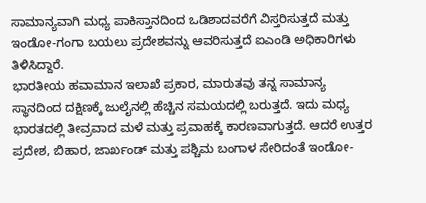ಸಾಮಾನ್ಯವಾಗಿ ಮಧ್ಯ ಪಾಕಿಸ್ತಾನದಿಂದ ಒಡಿಶಾದವರೆಗೆ ವಿಸ್ತರಿಸುತ್ತದೆ ಮತ್ತು ಇಂಡೋ-ಗಂಗಾ ಬಯಲು ಪ್ರದೇಶವನ್ನು ಆವರಿಸುತ್ತದೆ ಐಎಂಡಿ ಅಧಿಕಾರಿಗಳು ತಿಳಿಸಿದ್ದಾರೆ.
ಭಾರತೀಯ ಹವಾಮಾನ ಇಲಾಖೆ ಪ್ರಕಾರ, ಮಾರುತವು ತನ್ನ ಸಾಮಾನ್ಯ ಸ್ಥಾನದಿಂದ ದಕ್ಷಿಣಕ್ಕೆ ಜುಲೈನಲ್ಲಿ ಹೆಚ್ಚಿನ ಸಮಯದಲ್ಲಿ ಬರುತ್ತದೆ. ಇದು ಮಧ್ಯ ಭಾರತದಲ್ಲಿ ತೀವ್ರವಾದ ಮಳೆ ಮತ್ತು ಪ್ರವಾಹಕ್ಕೆ ಕಾರಣವಾಗುತ್ತದೆ. ಆದರೆ ಉತ್ತರ ಪ್ರದೇಶ, ಬಿಹಾರ, ಜಾರ್ಖಂಡ್ ಮತ್ತು ಪಶ್ಚಿಮ ಬಂಗಾಳ ಸೇರಿದಂತೆ ಇಂಡೋ-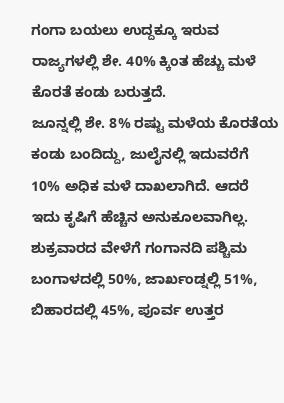ಗಂಗಾ ಬಯಲು ಉದ್ದಕ್ಕೂ ಇರುವ ರಾಜ್ಯಗಳಲ್ಲಿ ಶೇ. 40% ಕ್ಕಿಂತ ಹೆಚ್ಚು ಮಳೆ ಕೊರತೆ ಕಂಡು ಬರುತ್ತದೆ.
ಜೂನ್ನಲ್ಲಿ ಶೇ. 8% ರಷ್ಟು ಮಳೆಯ ಕೊರತೆಯ ಕಂಡು ಬಂದಿದ್ದು, ಜುಲೈನಲ್ಲಿ ಇದುವರೆಗೆ 10% ಅಧಿಕ ಮಳೆ ದಾಖಲಾಗಿದೆ. ಆದರೆ ಇದು ಕೃಷಿಗೆ ಹೆಚ್ಚಿನ ಅನುಕೂಲವಾಗಿಲ್ಲ. ಶುಕ್ರವಾರದ ವೇಳೆಗೆ ಗಂಗಾನದಿ ಪಶ್ಚಿಮ ಬಂಗಾಳದಲ್ಲಿ 50%, ಜಾರ್ಖಂಡ್ನಲ್ಲಿ 51%, ಬಿಹಾರದಲ್ಲಿ 45%, ಪೂರ್ವ ಉತ್ತರ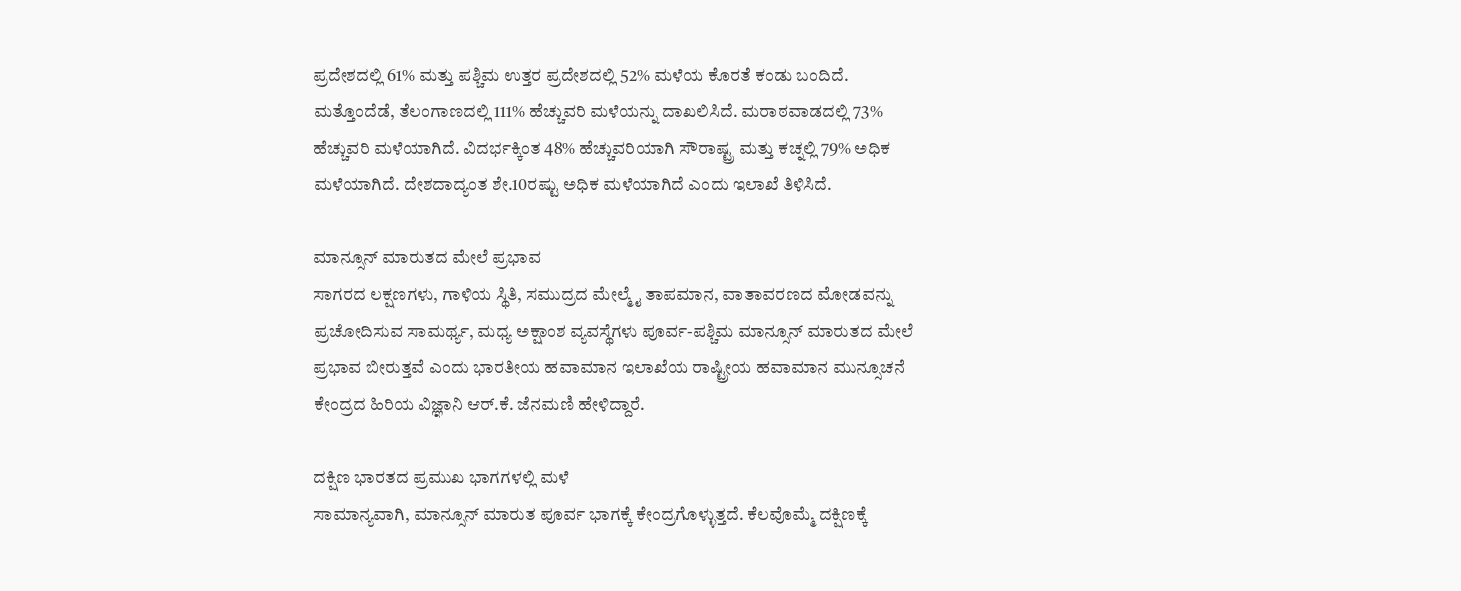ಪ್ರದೇಶದಲ್ಲಿ 61% ಮತ್ತು ಪಶ್ಚಿಮ ಉತ್ತರ ಪ್ರದೇಶದಲ್ಲಿ 52% ಮಳೆಯ ಕೊರತೆ ಕಂಡು ಬಂದಿದೆ.
ಮತ್ತೊಂದೆಡೆ, ತೆಲಂಗಾಣದಲ್ಲಿ 111% ಹೆಚ್ಚುವರಿ ಮಳೆಯನ್ನು ದಾಖಲಿಸಿದೆ. ಮರಾಠವಾಡದಲ್ಲಿ 73% ಹೆಚ್ಚುವರಿ ಮಳೆಯಾಗಿದೆ. ವಿದರ್ಭಕ್ಕಿಂತ 48% ಹೆಚ್ಚುವರಿಯಾಗಿ ಸೌರಾಷ್ಟ್ರ ಮತ್ತು ಕಚ್ನಲ್ಲಿ 79% ಅಧಿಕ ಮಳೆಯಾಗಿದೆ. ದೇಶದಾದ್ಯಂತ ಶೇ.10ರಷ್ಟು ಅಧಿಕ ಮಳೆಯಾಗಿದೆ ಎಂದು ಇಲಾಖೆ ತಿಳಿಸಿದೆ.

ಮಾನ್ಸೂನ್ ಮಾರುತದ ಮೇಲೆ ಪ್ರಭಾವ
ಸಾಗರದ ಲಕ್ಷಣಗಳು, ಗಾಳಿಯ ಸ್ಥಿತಿ, ಸಮುದ್ರದ ಮೇಲ್ಮೈ ತಾಪಮಾನ, ವಾತಾವರಣದ ಮೋಡವನ್ನು ಪ್ರಚೋದಿಸುವ ಸಾಮರ್ಥ್ಯ, ಮಧ್ಯ ಅಕ್ಷಾಂಶ ವ್ಯವಸ್ಥೆಗಳು ಪೂರ್ವ-ಪಶ್ಚಿಮ ಮಾನ್ಸೂನ್ ಮಾರುತದ ಮೇಲೆ ಪ್ರಭಾವ ಬೀರುತ್ತವೆ ಎಂದು ಭಾರತೀಯ ಹವಾಮಾನ ಇಲಾಖೆಯ ರಾಷ್ಟ್ರೀಯ ಹವಾಮಾನ ಮುನ್ಸೂಚನೆ ಕೇಂದ್ರದ ಹಿರಿಯ ವಿಜ್ಞಾನಿ ಆರ್.ಕೆ. ಜೆನಮಣಿ ಹೇಳಿದ್ದಾರೆ.

ದಕ್ಷಿಣ ಭಾರತದ ಪ್ರಮುಖ ಭಾಗಗಳಲ್ಲಿ ಮಳೆ
ಸಾಮಾನ್ಯವಾಗಿ, ಮಾನ್ಸೂನ್ ಮಾರುತ ಪೂರ್ವ ಭಾಗಕ್ಕೆ ಕೇಂದ್ರಗೊಳ್ಳುತ್ತದೆ. ಕೆಲವೊಮ್ಮೆ ದಕ್ಷಿಣಕ್ಕೆ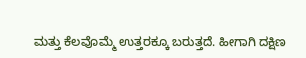ಮತ್ತು ಕೆಲವೊಮ್ಮೆ ಉತ್ತರಕ್ಕೂ ಬರುತ್ತದೆ. ಹೀಗಾಗಿ ದಕ್ಷಿಣ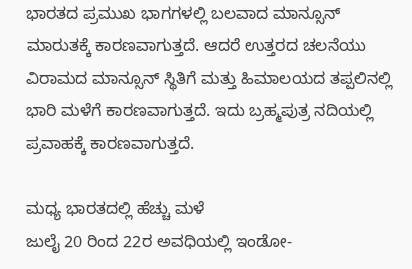ಭಾರತದ ಪ್ರಮುಖ ಭಾಗಗಳಲ್ಲಿ ಬಲವಾದ ಮಾನ್ಸೂನ್ ಮಾರುತಕ್ಕೆ ಕಾರಣವಾಗುತ್ತದೆ. ಆದರೆ ಉತ್ತರದ ಚಲನೆಯು ವಿರಾಮದ ಮಾನ್ಸೂನ್ ಸ್ಥಿತಿಗೆ ಮತ್ತು ಹಿಮಾಲಯದ ತಪ್ಪಲಿನಲ್ಲಿ ಭಾರಿ ಮಳೆಗೆ ಕಾರಣವಾಗುತ್ತದೆ. ಇದು ಬ್ರಹ್ಮಪುತ್ರ ನದಿಯಲ್ಲಿ ಪ್ರವಾಹಕ್ಕೆ ಕಾರಣವಾಗುತ್ತದೆ.

ಮಧ್ಯ ಭಾರತದಲ್ಲಿ ಹೆಚ್ಚು ಮಳೆ
ಜುಲೈ 20 ರಿಂದ 22ರ ಅವಧಿಯಲ್ಲಿ ಇಂಡೋ-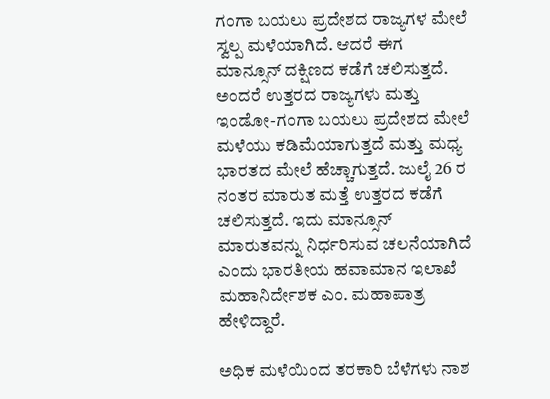ಗಂಗಾ ಬಯಲು ಪ್ರದೇಶದ ರಾಜ್ಯಗಳ ಮೇಲೆ ಸ್ವಲ್ಪ ಮಳೆಯಾಗಿದೆ. ಆದರೆ ಈಗ ಮಾನ್ಸೂನ್ ದಕ್ಷಿಣದ ಕಡೆಗೆ ಚಲಿಸುತ್ತದೆ. ಅಂದರೆ ಉತ್ತರದ ರಾಜ್ಯಗಳು ಮತ್ತು ಇಂಡೋ-ಗಂಗಾ ಬಯಲು ಪ್ರದೇಶದ ಮೇಲೆ ಮಳೆಯು ಕಡಿಮೆಯಾಗುತ್ತದೆ ಮತ್ತು ಮಧ್ಯ ಭಾರತದ ಮೇಲೆ ಹೆಚ್ಚಾಗುತ್ತದೆ. ಜುಲೈ 26 ರ ನಂತರ ಮಾರುತ ಮತ್ತೆ ಉತ್ತರದ ಕಡೆಗೆ ಚಲಿಸುತ್ತದೆ. ಇದು ಮಾನ್ಸೂನ್ ಮಾರುತವನ್ನು ನಿರ್ಧರಿಸುವ ಚಲನೆಯಾಗಿದೆ ಎಂದು ಭಾರತೀಯ ಹವಾಮಾನ ಇಲಾಖೆ ಮಹಾನಿರ್ದೇಶಕ ಎಂ. ಮಹಾಪಾತ್ರ ಹೇಳಿದ್ದಾರೆ.

ಅಧಿಕ ಮಳೆಯಿಂದ ತರಕಾರಿ ಬೆಳೆಗಳು ನಾಶ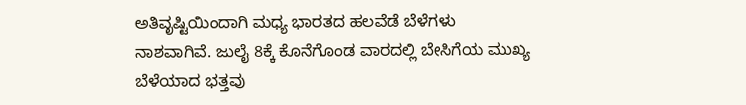ಅತಿವೃಷ್ಟಿಯಿಂದಾಗಿ ಮಧ್ಯ ಭಾರತದ ಹಲವೆಡೆ ಬೆಳೆಗಳು ನಾಶವಾಗಿವೆ. ಜುಲೈ 8ಕ್ಕೆ ಕೊನೆಗೊಂಡ ವಾರದಲ್ಲಿ ಬೇಸಿಗೆಯ ಮುಖ್ಯ ಬೆಳೆಯಾದ ಭತ್ತವು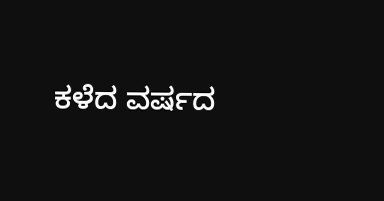ಕಳೆದ ವರ್ಷದ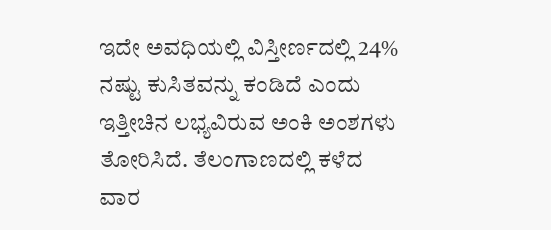ಇದೇ ಅವಧಿಯಲ್ಲಿ ವಿಸ್ತೀರ್ಣದಲ್ಲಿ 24% ನಷ್ಟು ಕುಸಿತವನ್ನು ಕಂಡಿದೆ ಎಂದು ಇತ್ತೀಚಿನ ಲಭ್ಯವಿರುವ ಅಂಕಿ ಅಂಶಗಳು ತೋರಿಸಿದೆ. ತೆಲಂಗಾಣದಲ್ಲಿ ಕಳೆದ ವಾರ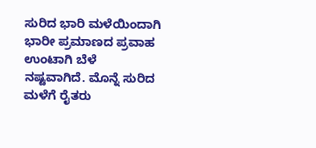ಸುರಿದ ಭಾರಿ ಮಳೆಯಿಂದಾಗಿ ಭಾರೀ ಪ್ರಮಾಣದ ಪ್ರವಾಹ ಉಂಟಾಗಿ ಬೆಳೆ ನಷ್ಟವಾಗಿದೆ. ಮೊನ್ನೆ ಸುರಿದ ಮಳೆಗೆ ರೈತರು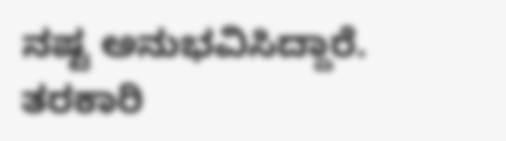ನಷ್ಟ ಅನುಭವಿಸಿದ್ದಾರೆ. ತರಕಾರಿ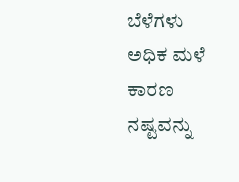ಬೆಳೆಗಳು ಅಧಿಕ ಮಳೆ ಕಾರಣ ನಷ್ಟವನ್ನು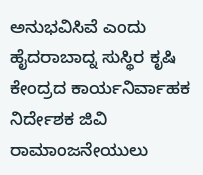ಅನುಭವಿಸಿವೆ ಎಂದು ಹೈದರಾಬಾದ್ನ ಸುಸ್ಥಿರ ಕೃಷಿ ಕೇಂದ್ರದ ಕಾರ್ಯನಿರ್ವಾಹಕ ನಿರ್ದೇಶಕ ಜಿವಿ ರಾಮಾಂಜನೇಯುಲು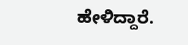ಹೇಳಿದ್ದಾರೆ.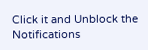Click it and Unblock the Notifications